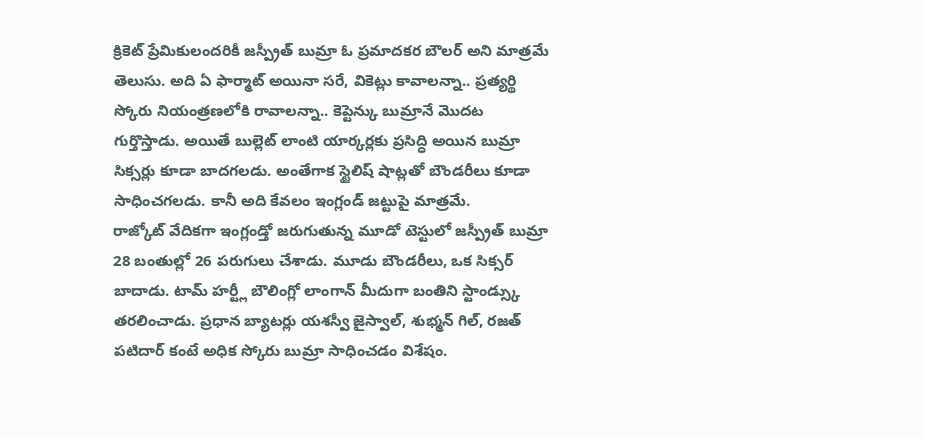క్రికెట్ ప్రేమికులందరికీ జస్ప్రీత్ బుమ్రా ఓ ప్రమాదకర బౌలర్ అని మాత్రమే తెలుసు. అది ఏ ఫార్మాట్ అయినా సరే, వికెట్లు కావాలన్నా.. ప్రత్యర్థి స్కోరు నియంత్రణలోకి రావాలన్నా.. కెప్టెన్కు బుమ్రానే మొదట గుర్తొస్తాడు. అయితే బుల్లెట్ లాంటి యార్కర్లకు ప్రసిద్ధి అయిన బుమ్రా సిక్సర్లు కూడా బాదగలడు. అంతేగాక స్టైలిష్ షాట్లతో బౌండరీలు కూడా సాధించగలడు. కానీ అది కేవలం ఇంగ్లండ్ జట్టుపై మాత్రమే.
రాజ్కోట్ వేదికగా ఇంగ్లండ్తో జరుగుతున్న మూడో టెస్టులో జస్ప్రీత్ బుమ్రా 28 బంతుల్లో 26 పరుగులు చేశాడు. మూడు బౌండరీలు, ఒక సిక్సర్ బాదాడు. టామ్ హర్ట్లీ బౌలింగ్లో లాంగాన్ మీదుగా బంతిని స్టాండ్స్కు తరలించాడు. ప్రధాన బ్యాటర్లు యశస్వీ జైస్వాల్, శుభ్మన్ గిల్, రజత్ పటిదార్ కంటే అధిక స్కోరు బుమ్రా సాధించడం విశేషం.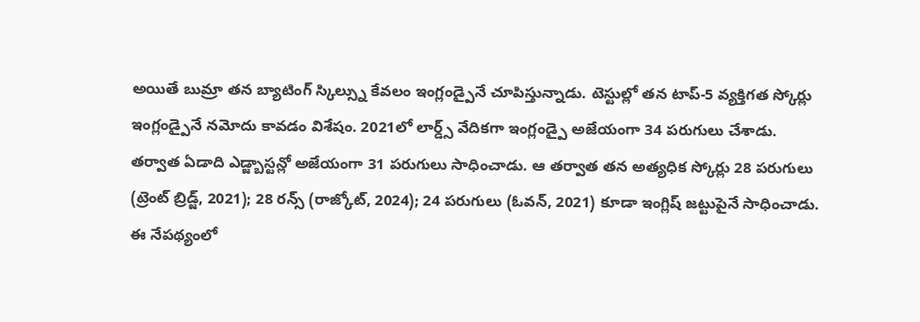అయితే బుమ్రా తన బ్యాటింగ్ స్కిల్స్ను కేవలం ఇంగ్లండ్పైనే చూపిస్తున్నాడు. టెస్టుల్లో తన టాప్-5 వ్యక్తిగత స్కోర్లు ఇంగ్లండ్పైనే నమోదు కావడం విశేషం. 2021లో లార్డ్స్ వేదికగా ఇంగ్లండ్పై అజేయంగా 34 పరుగులు చేశాడు. తర్వాత ఏడాది ఎడ్జ్బాస్టన్లో అజేయంగా 31 పరుగులు సాధించాడు. ఆ తర్వాత తన అత్యధిక స్కోర్లు 28 పరుగులు (ట్రెంట్ బ్రిడ్జ్, 2021); 28 రన్స్ (రాజ్కోట్, 2024); 24 పరుగులు (ఓవన్, 2021) కూడా ఇంగ్లిష్ జట్టుపైనే సాధించాడు.
ఈ నేపథ్యంలో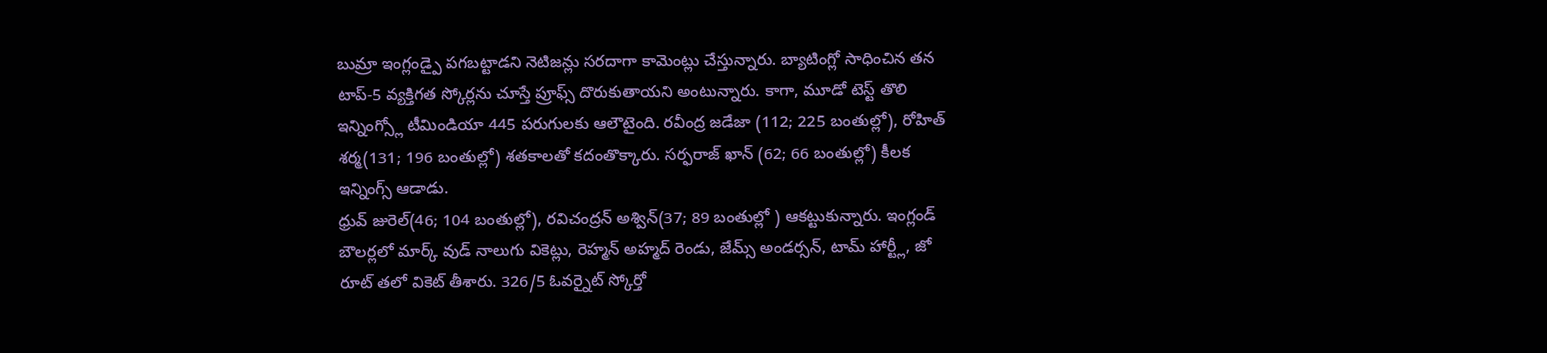బుమ్రా ఇంగ్లండ్పై పగబట్టాడని నెటిజన్లు సరదాగా కామెంట్లు చేస్తున్నారు. బ్యాటింగ్లో సాధించిన తన టాప్-5 వ్యక్తిగత స్కోర్లను చూస్తే ప్రూఫ్స్ దొరుకుతాయని అంటున్నారు. కాగా, మూడో టెస్ట్ తొలి ఇన్నింగ్స్లో టీమిండియా 445 పరుగులకు ఆలౌటైంది. రవీంద్ర జడేజా (112; 225 బంతుల్లో), రోహిత్ శర్మ(131; 196 బంతుల్లో) శతకాలతో కదంతొక్కారు. సర్ఫరాజ్ ఖాన్ (62; 66 బంతుల్లో) కీలక ఇన్నింగ్స్ ఆడాడు.
ధ్రువ్ జురెల్(46; 104 బంతుల్లో), రవిచంద్రన్ అశ్విన్(37; 89 బంతుల్లో ) ఆకట్టుకున్నారు. ఇంగ్లండ్ బౌలర్లలో మార్క్ వుడ్ నాలుగు వికెట్లు, రెహ్మన్ అహ్మద్ రెండు, జేమ్స్ అండర్సన్, టామ్ హార్ట్లీ, జో రూట్ తలో వికెట్ తీశారు. 326/5 ఓవర్నైట్ స్కోర్తో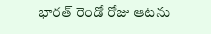భారత్ రెండో రోజు ఆటను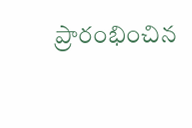ప్రారంభించిన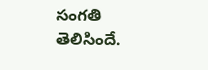సంగతి తెలిసిందే.